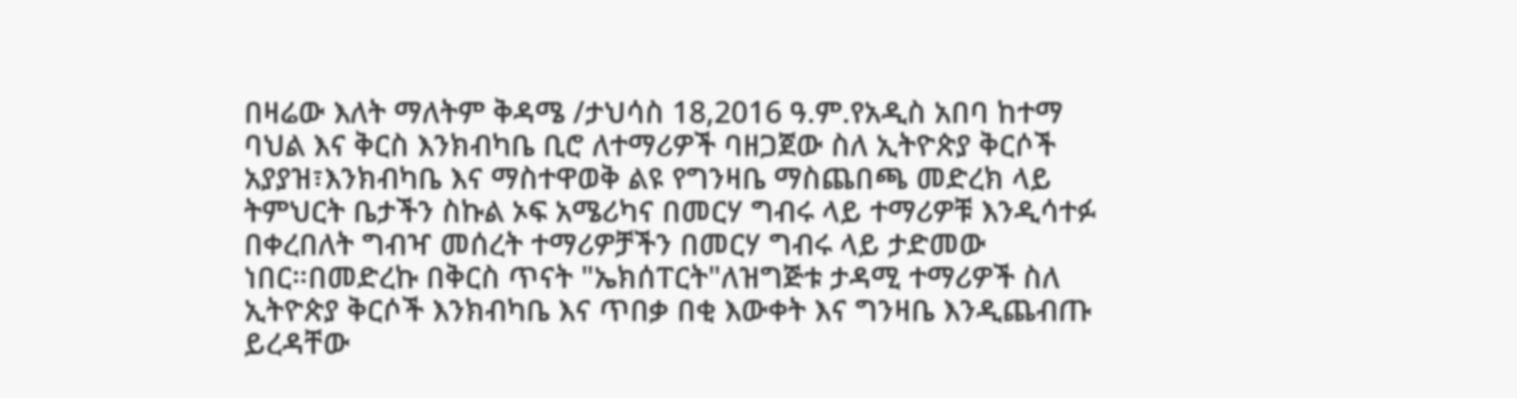በዛሬው እለት ማለትም ቅዳሜ /ታህሳስ 18,2016 ዓ.ም.የአዲስ አበባ ከተማ ባህል እና ቅርስ እንክብካቤ ቢሮ ለተማሪዎች ባዘጋጀው ስለ ኢትዮጵያ ቅርሶች አያያዝ፣እንክብካቤ እና ማስተዋወቅ ልዩ የግንዛቤ ማስጨበጫ መድረክ ላይ ትምህርት ቤታችን ስኩል ኦፍ አሜሪካና በመርሃ ግብሩ ላይ ተማሪዎቹ እንዲሳተፉ በቀረበለት ግብዣ መሰረት ተማሪዎቻችን በመርሃ ግብሩ ላይ ታድመው ነበር።በመድረኩ በቅርስ ጥናት "ኤክሰፐርት"ለዝግጅቱ ታዳሚ ተማሪዎች ስለ ኢትዮጵያ ቅርሶች እንክብካቤ እና ጥበቃ በቂ እውቀት እና ግንዛቤ እንዲጨብጡ ይረዳቸው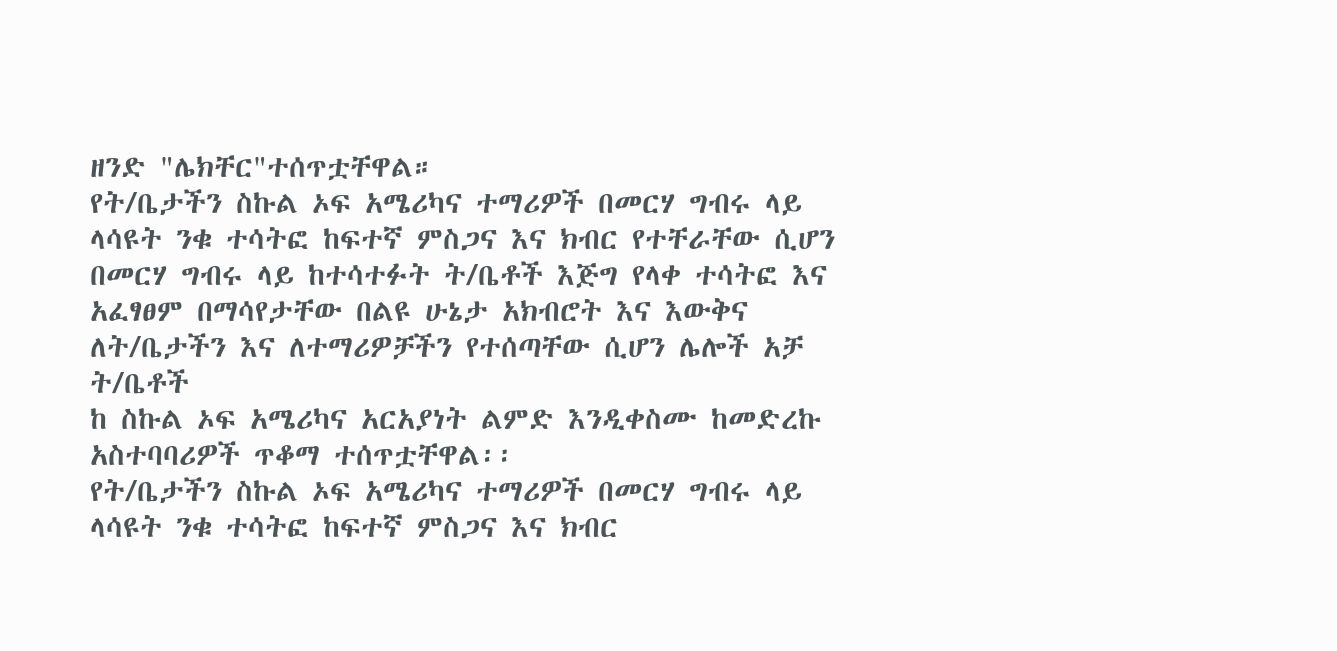ዘንድ "ሌክቸር"ተሰጥቷቸዋል።
የት/ቤታችን ስኩል ኦፍ አሜሪካና ተማሪዎች በመርሃ ግብሩ ላይ ላሳዩት ንቁ ተሳትፎ ከፍተኛ ምስጋና እና ክብር የተቸራቸው ሲሆን በመርሃ ግብሩ ላይ ከተሳተፉት ት/ቤቶች እጅግ የላቀ ተሳትፎ እና አፈፃፀም በማሳየታቸው በልዩ ሁኔታ አክብሮት እና እውቅና
ለት/ቤታችን እና ለተማሪዎቻችን የተሰጣቸው ሲሆን ሌሎች አቻ ት/ቤቶች
ከ ስኩል ኦፍ አሜሪካና አርአያነት ልምድ እንዲቀስሙ ከመድረኩ አስተባባሪዎች ጥቆማ ተሰጥቷቸዋል፡፡
የት/ቤታችን ስኩል ኦፍ አሜሪካና ተማሪዎች በመርሃ ግብሩ ላይ ላሳዩት ንቁ ተሳትፎ ከፍተኛ ምስጋና እና ክብር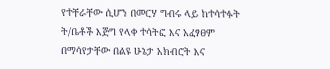የተቸራቸው ሲሆን በመርሃ ግብሩ ላይ ከተሳተፉት ት/ቤቶች እጅግ የላቀ ተሳትፎ እና አፈፃፀም በማሳየታቸው በልዩ ሁኔታ አክብሮት እና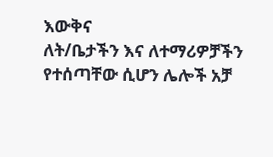እውቅና
ለት/ቤታችን እና ለተማሪዎቻችን የተሰጣቸው ሲሆን ሌሎች አቻ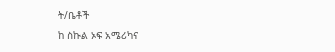ት/ቤቶች
ከ ስኩል ኦፍ አሜሪካና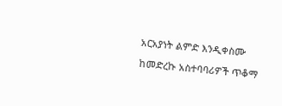አርአያነት ልምድ እንዲቀስሙ ከመድረኩ አስተባባሪዎች ጥቆማ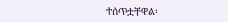ተሰጥቷቸዋል፡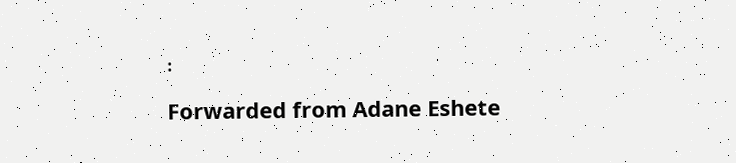፡
Forwarded from Adane Eshete